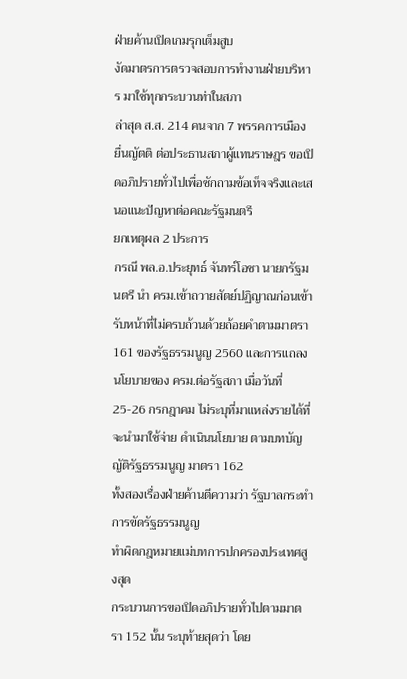ฝ่ายค้านเปิดเกมรุกเต็มสูบ
งัดมาตรการตรวจสอบการทำงานฝ่ายบริหาร มาใช้ทุกกระบวนท่าในสภา
ล่าสุด ส.ส. 214 คนจาก 7 พรรคการเมือง ยื่นญัตติ ต่อประธานสภาผู้แทนราษฎร ขอเปิดอภิปรายทั่วไปเพื่อซักถามข้อเท็จจริงและเสนอแนะปัญหาต่อคณะรัฐมนตรี
ยกเหตุผล 2 ประการ
กรณี พล.อ.ประยุทธ์ จันทร์โอชา นายกรัฐมนตรี นำ ครม.เข้าถวายสัตย์ปฏิญาณก่อนเข้ารับหน้าที่ไม่ครบถ้วนด้วยถ้อยคำตามมาตรา 161 ของรัฐธรรมนูญ 2560 และการแถลงนโยบายของ ครม.ต่อรัฐสภา เมื่อวันที่ 25-26 กรกฎาคม ไม่ระบุที่มาแหล่งรายได้ที่จะนำมาใช้จ่าย ดำเนินนโยบาย ตามบทบัญญัติรัฐธรรมนูญ มาตรา 162
ทั้งสองเรื่องฝ่ายค้านตีความว่า รัฐบาลกระทำการขัดรัฐธรรมนูญ
ทำผิดกฎหมายแม่บทการปกครองประเทศสูงสุด
กระบวนการขอเปิดอภิปรายทั่วไปตามมาตรา 152 นั้น ระบุท้ายสุดว่า โดย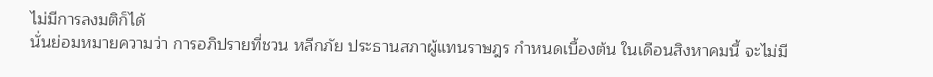ไม่มีการลงมติก็ได้
นั่นย่อมหมายความว่า การอภิปรายที่ชวน หลีกภัย ประธานสภาผู้แทนราษฎร กำหนดเบื้องต้น ในเดือนสิงหาคมนี้ จะไม่มี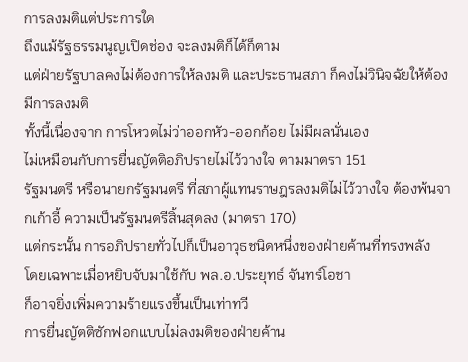การลงมติแต่ประการใด
ถึงแม้รัฐธรรมนูญเปิดช่อง จะลงมติก็ได้ก็ตาม
แต่ฝ่ายรัฐบาลคงไม่ต้องการให้ลงมติ และประธานสภา ก็คงไม่วินิจฉัยให้ต้องมีการลงมติ
ทั้งนี้เนื่องจาก การโหวตไม่ว่าออกหัว-ออกก้อย ไม่มีผลนั่นเอง
ไม่เหมือนกับการยื่นญัตติอภิปรายไม่ไว้วางใจ ตามมาตรา 151
รัฐมนตรี หรือนายกรัฐมนตรี ที่สภาผู้แทนราษฎรลงมติไม่ไว้วางใจ ต้องพ้นจากเก้าอี้ ความเป็นรัฐมนตรีสิ้นสุดลง (มาตรา 170)
แต่กระนั้น การอภิปรายทั่วไปก็เป็นอาวุธชนิดหนึ่งของฝ่ายค้านที่ทรงพลัง
โดยเฉพาะเมื่อหยิบจับมาใช้กับ พล.อ.ประยุทธ์ จันทร์โอชา
ก็อาจยิ่งเพิ่มความร้ายแรงขึ้นเป็นเท่าทวี
การยื่นญัตติซักฟอกแบบไม่ลงมติของฝ่ายค้าน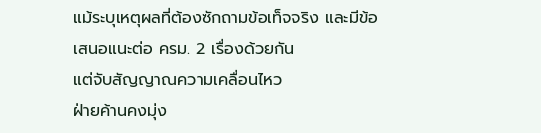แม้ระบุเหตุผลที่ต้องซักถามข้อเท็จจริง และมีข้อเสนอแนะต่อ ครม. 2 เรื่องด้วยกัน
แต่จับสัญญาณความเคลื่อนไหว
ฝ่ายค้านคงมุ่ง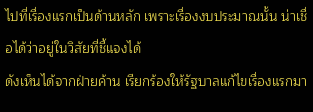ไปที่เรื่องแรกเป็นด้านหลัก เพราะเรื่องงบประมาณนั้น น่าเชื่อได้ว่าอยู่ในวิสัยที่ชี้แจงได้
ดังเห็นได้จากฝ่ายค้าน เรียกร้องให้รัฐบาลแก้ไขเรื่องแรกมา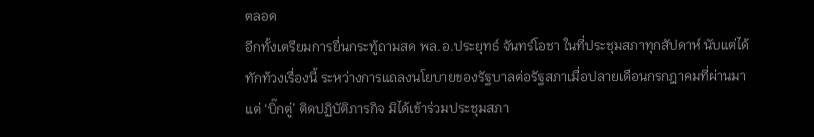ตลอด
อีกทั้งเตรียมการยื่นกระทู้ถามสด พล.อ.ประยุทธ์ จันทร์โอชา ในที่ประชุมสภาทุกสัปดาห์ นับแต่ได้ทักท้วงเรื่องนี้ ระหว่างการแถลงนโยบายของรัฐบาลต่อรัฐสภาเมื่อปลายเดือนกรกฎาคมที่ผ่านมา
แต่ ‘บิ๊กตู่’ ติดปฏิบัติภารกิจ มิได้เข้าร่วมประชุมสภา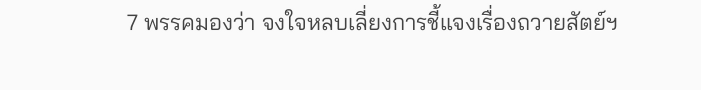7 พรรคมองว่า จงใจหลบเลี่ยงการชี้แจงเรื่องถวายสัตย์ฯ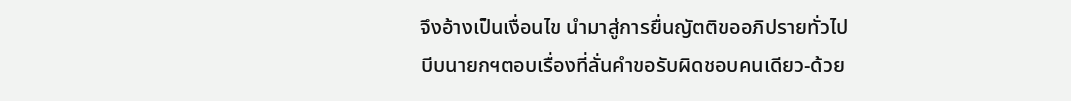จึงอ้างเป็นเงื่อนไข นำมาสู่การยื่นญัตติขออภิปรายทั่วไป
บีบนายกฯตอบเรื่องที่ลั่นคำขอรับผิดชอบคนเดียว-ด้วย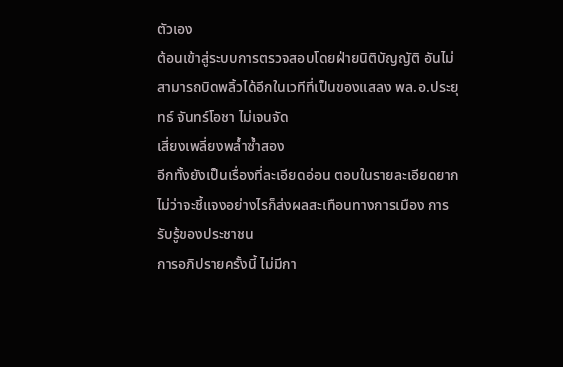ตัวเอง
ต้อนเข้าสู่ระบบการตรวจสอบโดยฝ่ายนิติบัญญัติ อันไม่สามารถบิดพลิ้วได้อีกในเวทีที่เป็นของแสลง พล.อ.ประยุทธ์ จันทร์โอชา ไม่เจนจัด
เสี่ยงเพลี่ยงพล้ำซ้ำสอง
อีกทั้งยังเป็นเรื่องที่ละเอียดอ่อน ตอบในรายละเอียดยาก
ไม่ว่าจะชี้แจงอย่างไรก็ส่งผลสะเทือนทางการเมือง การรับรู้ของประชาชน
การอภิปรายครั้งนี้ ไม่มีกา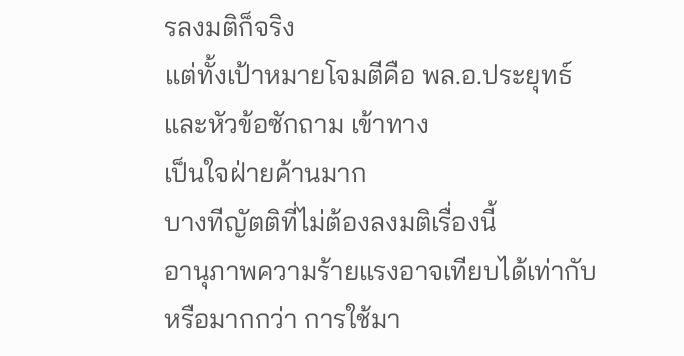รลงมติก็จริง
แต่ทั้งเป้าหมายโจมตีคือ พล.อ.ประยุทธ์ และหัวข้อซักถาม เข้าทาง
เป็นใจฝ่ายค้านมาก
บางทีญัตติที่ไม่ต้องลงมติเรื่องนี้
อานุภาพความร้ายแรงอาจเทียบได้เท่ากับ หรือมากกว่า การใช้มา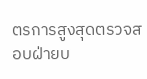ตรการสูงสุดตรวจสอบฝ่ายบ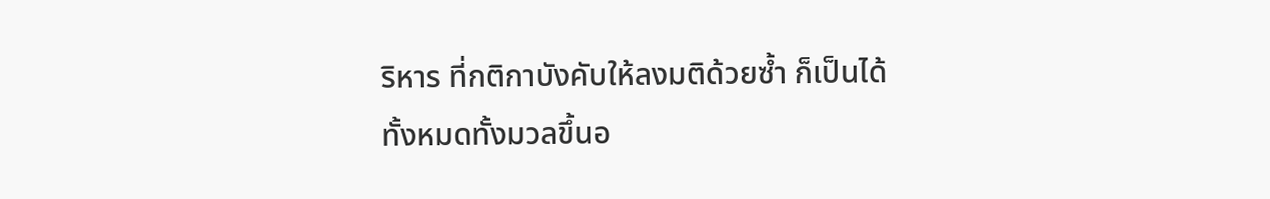ริหาร ที่กติกาบังคับให้ลงมติด้วยซ้ำ ก็เป็นได้
ทั้งหมดทั้งมวลขึ้นอ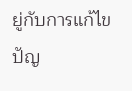ยู่กับการแก้ไขปัญ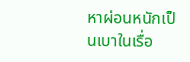หาผ่อนหนักเป็นเบาในเรื่อ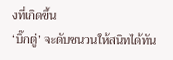งที่เกิดขึ้น
‘บิ๊กตู่’ จะดับชนวนให้สนิทได้ทัน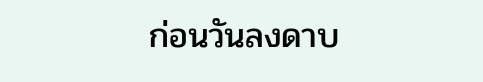ก่อนวันลงดาบ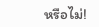หรือไม่!